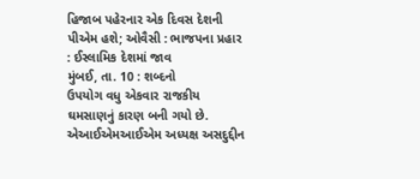હિજાબ પહેરનાર એક દિવસ દેશની પીએમ હશે; ઓવૈસી : ભાજપના પ્રહાર : ઈસ્લામિક દેશમાં જાવ
મુંબઈ, તા. 10 : શબ્દનો
ઉપયોગ વધુ એકવાર રાજકીય ઘમસાણનું કારણ બની ગયો છે. એઆઈએમઆઈએમ અધ્યક્ષ અસદુદ્દીન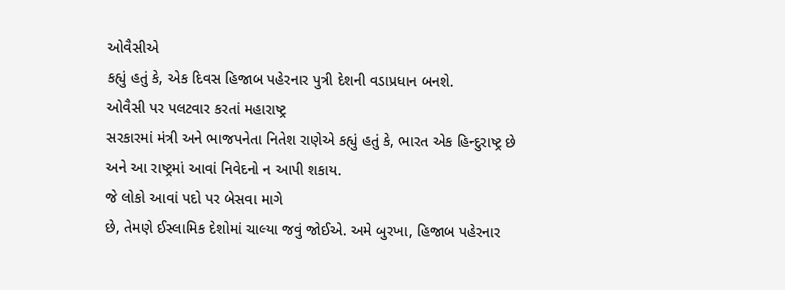ઓવૈસીએ
કહ્યું હતું કે, એક દિવસ હિજાબ પહેરનાર પુત્રી દેશની વડાપ્રધાન બનશે.
ઓવૈસી પર પલટવાર કરતાં મહારાષ્ટ્ર
સરકારમાં મંત્રી અને ભાજપનેતા નિતેશ રાણેએ કહ્યું હતું કે, ભારત એક હિન્દુરાષ્ટ્ર છે
અને આ રાષ્ટ્રમાં આવાં નિવેદનો ન આપી શકાય.
જે લોકો આવાં પદો પર બેસવા માગે
છે, તેમણે ઈસ્લામિક દેશોમાં ચાલ્યા જવું જોઈએ. અમે બુરખા, હિજાબ પહેરનાર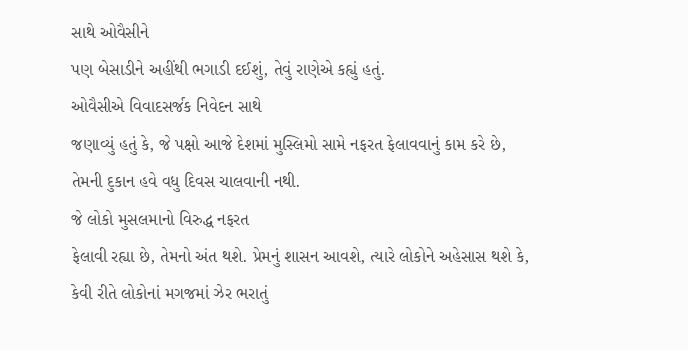સાથે ઓવૈસીને
પણ બેસાડીને અહીંથી ભગાડી દઈશું, તેવું રાણેએ કહ્યું હતું.
ઓવૈસીએ વિવાદસર્જક નિવેદન સાથે
જણાવ્યું હતું કે, જે પક્ષો આજે દેશમાં મુસ્લિમો સામે નફરત ફેલાવવાનું કામ કરે છે,
તેમની દુકાન હવે વધુ દિવસ ચાલવાની નથી.
જે લોકો મુસલમાનો વિરુદ્ધ નફરત
ફેલાવી રહ્યા છે, તેમનો અંત થશે. પ્રેમનું શાસન આવશે, ત્યારે લોકોને અહેસાસ થશે કે,
કેવી રીતે લોકોનાં મગજમાં ઝેર ભરાતું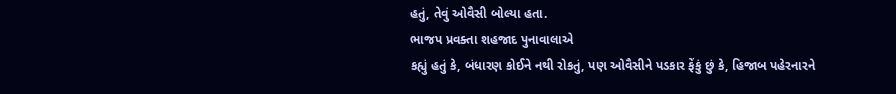હતું, તેવું ઓવૈસી બોલ્યા હતા.
ભાજપ પ્રવક્તા શહજાદ પુનાવાલાએ
કહ્યું હતું કે, બંધારણ કોઈને નથી રોકતું, પણ ઓવૈસીને પડકાર ફેંકું છું કે, હિજાબ પહેરનારને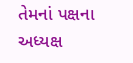તેમનાં પક્ષના અધ્યક્ષ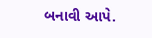બનાવી આપે.